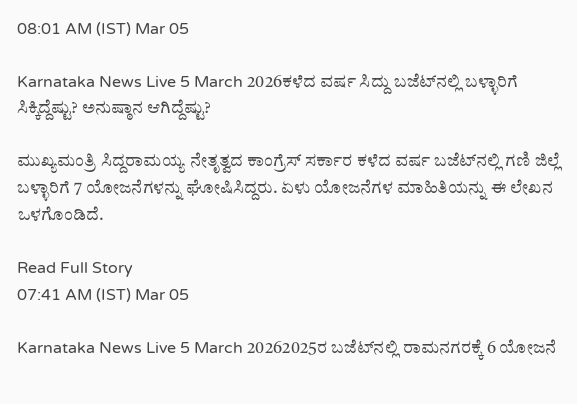08:01 AM (IST) Mar 05

Karnataka News Live 5 March 2026ಕಳೆದ ವರ್ಷ ಸಿದ್ದು ಬಜೆಟ್‌ನಲ್ಲಿ ಬಳ್ಳಾರಿಗೆ ಸಿಕ್ಕಿದ್ದೆಷ್ಟು? ಅನುಷ್ಠಾನ ಆಗಿದ್ದೆಷ್ಟು?

ಮುಖ್ಯಮಂತ್ರಿ ಸಿದ್ದರಾಮಯ್ಯ ನೇತೃತ್ವದ ಕಾಂಗ್ರೆಸ್ ಸರ್ಕಾರ ಕಳೆದ ವರ್ಷ ಬಜೆಟ್‌ನಲ್ಲಿ ಗಣಿ ಜಿಲ್ಲೆ ಬಳ್ಳಾರಿಗೆ 7 ಯೋಜನೆಗಳನ್ನು ಘೋಷಿಸಿದ್ದರು. ಏಳು ಯೋಜನೆಗಳ ಮಾಹಿತಿಯನ್ನು ಈ ಲೇಖನ ಒಳಗೊಂಡಿದೆ.

Read Full Story
07:41 AM (IST) Mar 05

Karnataka News Live 5 March 20262025ರ ಬಜೆಟ್‌ನಲ್ಲಿ ರಾಮನಗರಕ್ಕೆ 6 ಯೋಜನೆ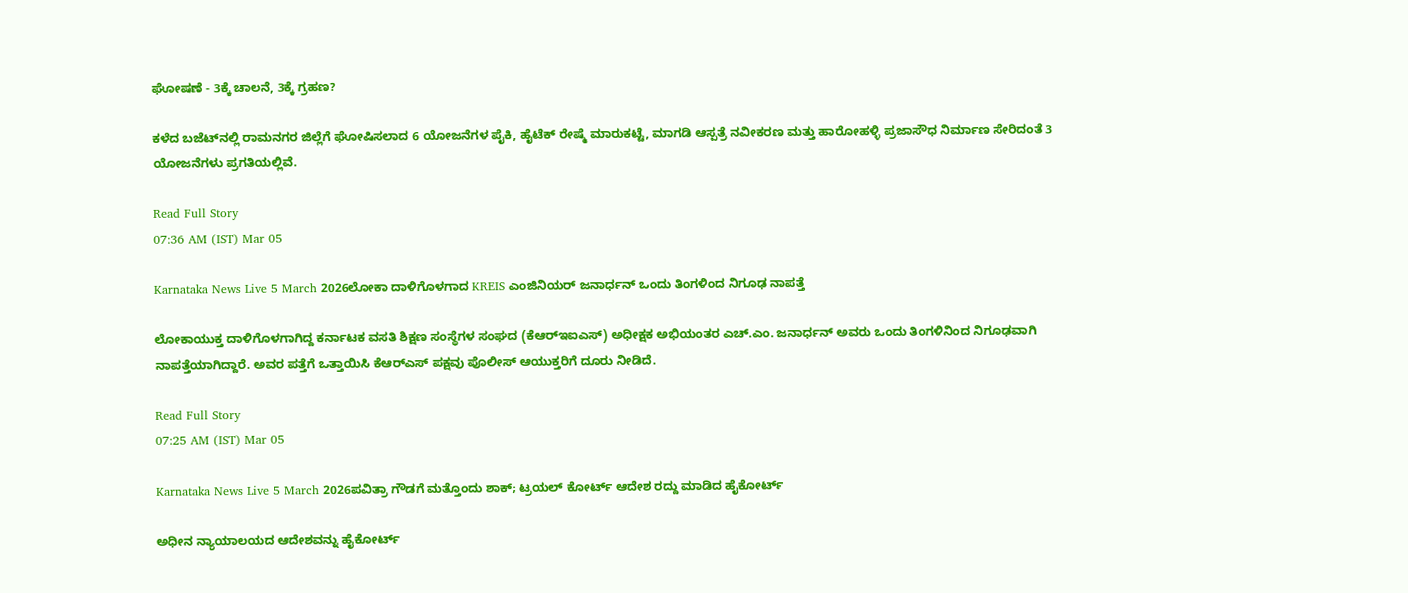ಘೋಷಣೆ - 3ಕ್ಕೆ ಚಾಲನೆ, 3ಕ್ಕೆ ಗ್ರಹಣ?

ಕಳೆದ ಬಜೆಟ್‌ನಲ್ಲಿ ರಾಮನಗರ ಜಿಲ್ಲೆಗೆ ಘೋಷಿಸಲಾದ 6 ಯೋಜನೆಗಳ ಪೈಕಿ, ಹೈಟೆಕ್ ರೇಷ್ಮೆ ಮಾರುಕಟ್ಟೆ, ಮಾಗಡಿ ಆಸ್ಪತ್ರೆ ನವೀಕರಣ ಮತ್ತು ಹಾರೋಹಳ್ಳಿ ಪ್ರಜಾಸೌಧ ನಿರ್ಮಾಣ ಸೇರಿದಂತೆ 3 ಯೋಜನೆಗಳು ಪ್ರಗತಿಯಲ್ಲಿವೆ.

Read Full Story
07:36 AM (IST) Mar 05

Karnataka News Live 5 March 2026ಲೋಕಾ ದಾಳಿಗೊಳಗಾದ KREIS ಎಂಜಿನಿಯರ್ ಜನಾರ್ಧನ್ ಒಂದು ತಿಂಗಳಿಂದ ನಿಗೂಢ ನಾಪತ್ತೆ

ಲೋಕಾಯುಕ್ತ ದಾಳಿಗೊಳಗಾಗಿದ್ದ ಕರ್ನಾಟಕ ವಸತಿ ಶಿಕ್ಷಣ ಸಂಸ್ಥೆಗಳ ಸಂಘದ (ಕೆಆರ್‌ಇಐಎಸ್) ಅಧೀಕ್ಷಕ ಅಭಿಯಂತರ ಎಚ್.ಎಂ. ಜನಾರ್ಧನ್ ಅವರು ಒಂದು ತಿಂಗಳಿನಿಂದ ನಿಗೂಢವಾಗಿ ನಾಪತ್ತೆಯಾಗಿದ್ದಾರೆ. ಅವರ ಪತ್ತೆಗೆ ಒತ್ತಾಯಿಸಿ ಕೆಆರ್‌ಎಸ್ ಪಕ್ಷವು ಪೊಲೀಸ್ ಆಯುಕ್ತರಿಗೆ ದೂರು ನೀಡಿದೆ.

Read Full Story
07:25 AM (IST) Mar 05

Karnataka News Live 5 March 2026ಪವಿತ್ರಾ ಗೌಡಗೆ ಮತ್ತೊಂದು ಶಾಕ್; ಟ್ರಯಲ್‌ ಕೋರ್ಟ್‌ ಆದೇಶ ರದ್ದು ಮಾಡಿದ ಹೈಕೋರ್ಟ್‌

ಅಧೀನ ನ್ಯಾಯಾಲಯದ ಆದೇಶವನ್ನು ಹೈಕೋರ್ಟ್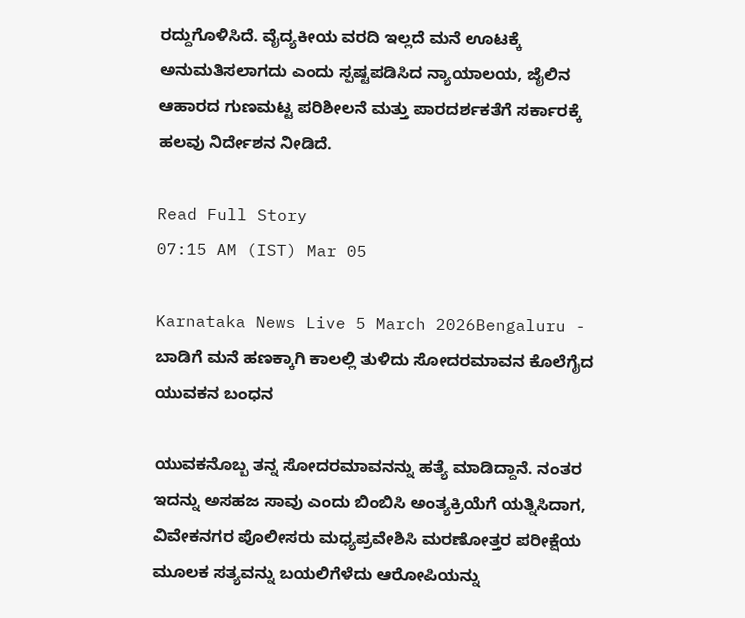ರದ್ದುಗೊಳಿಸಿದೆ. ವೈದ್ಯಕೀಯ ವರದಿ ಇಲ್ಲದೆ ಮನೆ ಊಟಕ್ಕೆ ಅನುಮತಿಸಲಾಗದು ಎಂದು ಸ್ಪಷ್ಟಪಡಿಸಿದ ನ್ಯಾಯಾಲಯ, ಜೈಲಿನ ಆಹಾರದ ಗುಣಮಟ್ಟ ಪರಿಶೀಲನೆ ಮತ್ತು ಪಾರದರ್ಶಕತೆಗೆ ಸರ್ಕಾರಕ್ಕೆ ಹಲವು ನಿರ್ದೇಶನ ನೀಡಿದೆ.

Read Full Story
07:15 AM (IST) Mar 05

Karnataka News Live 5 March 2026Bengaluru - ಬಾಡಿಗೆ ಮನೆ ಹಣಕ್ಕಾಗಿ ಕಾಲಲ್ಲಿ ತುಳಿದು ಸೋದರಮಾವನ ಕೊಲೆಗೈದ ಯುವಕನ ಬಂಧನ

ಯುವಕನೊಬ್ಬ ತನ್ನ ಸೋದರಮಾವನನ್ನು ಹತ್ಯೆ ಮಾಡಿದ್ದಾನೆ. ನಂತರ ಇದನ್ನು ಅಸಹಜ ಸಾವು ಎಂದು ಬಿಂಬಿಸಿ ಅಂತ್ಯಕ್ರಿಯೆಗೆ ಯತ್ನಿಸಿದಾಗ, ವಿವೇಕನಗರ ಪೊಲೀಸರು ಮಧ್ಯಪ್ರವೇಶಿಸಿ ಮರಣೋತ್ತರ ಪರೀಕ್ಷೆಯ ಮೂಲಕ ಸತ್ಯವನ್ನು ಬಯಲಿಗೆಳೆದು ಆರೋಪಿಯನ್ನು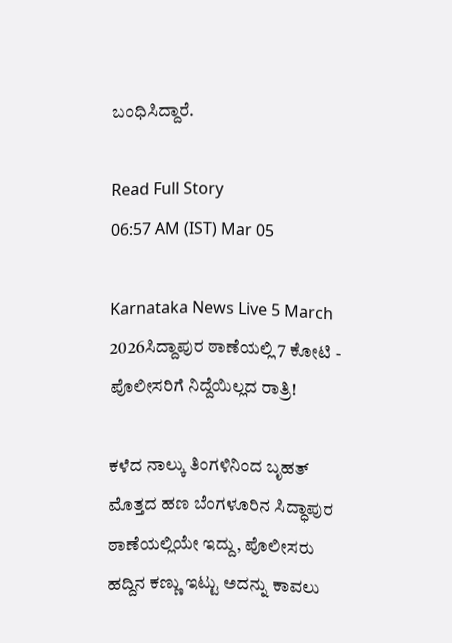ಬಂಧಿಸಿದ್ದಾರೆ.

Read Full Story
06:57 AM (IST) Mar 05

Karnataka News Live 5 March 2026ಸಿದ್ದಾಪುರ ಠಾಣೆಯಲ್ಲಿ 7 ಕೋಟಿ - ಪೊಲೀಸರಿಗೆ ನಿದ್ದೆಯಿಲ್ಲದ ರಾತ್ರಿ!

ಕಳೆದ ನಾಲ್ಕು ತಿಂಗಳಿನಿಂದ ಬೃಹತ್ ಮೊತ್ತದ ಹಣ ಬೆಂಗಳೂರಿನ ಸಿದ್ಧಾಪುರ ಠಾಣೆಯಲ್ಲಿಯೇ ಇದ್ದು, ಪೊಲೀಸರು ಹದ್ದಿನ ಕಣ್ಣು ಇಟ್ಟು ಅದನ್ನು ಕಾವಲು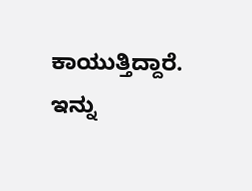ಕಾಯುತ್ತಿದ್ದಾರೆ. ಇನ್ನು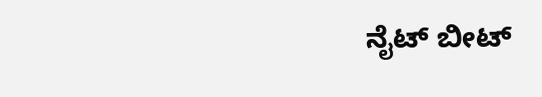ನೈಟ್ ಬೀಟ್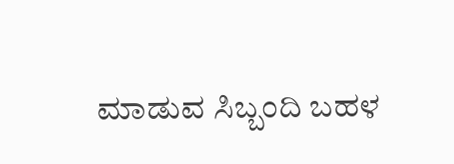ಮಾಡುವ ಸಿಬ್ಬಂದಿ ಬಹಳ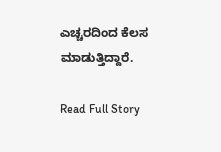ಎಚ್ಚರದಿಂದ ಕೆಲಸ ಮಾಡುತ್ತಿದ್ದಾರೆ.

Read Full Story